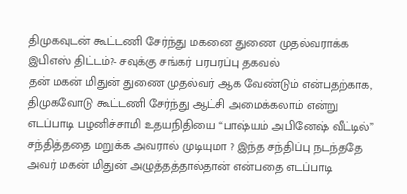திமுகவுடன் கூட்டணி சேர்ந்து மகனை துணை முதல்வராக்க இபிஎஸ் திட்டம்?- சவுக்கு சங்கர் பரபரப்பு தகவல்
தன் மகன் மிதுன் துணை முதல்வர் ஆக வேண்டும் என்பதற்காக, திமுகவோடு கூட்டணி சேர்ந்து ஆட்சி அமைக்கலாம் என்று எடப்பாடி பழனிச்சாமி உதயநிதியை “பாஷ்யம் அபினேஷ் வீட்டில்” சந்தித்ததை மறுக்க அவரால் முடியுமா ? இந்த சந்திப்பு நடந்ததே அவர் மகன் மிதுன் அழுத்தத்தால்தான் என்பதை எடப்பாடி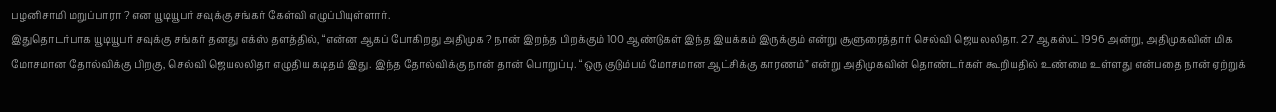பழனிசாமி மறுப்பாரா ? என யூடியூபர் சவுக்கு சங்கர் கேள்வி எழுப்பியுள்ளார்.
இதுதொடர்பாக யூடியூபர் சவுக்கு சங்கர் தனது எக்ஸ் தளத்தில், “என்ன ஆகப் போகிறது அதிமுக ? நான் இறந்த பிறக்கும் 100 ஆண்டுகள் இந்த இயக்கம் இருக்கும் என்று சூளுரைத்தார் செல்வி ஜெயலலிதா. 27 ஆகஸ்ட் 1996 அன்று, அதிமுகவின் மிக மோசமான தோல்விக்கு பிறகு, செல்வி ஜெயலலிதா எழுதிய கடிதம் இது. இந்த தோல்விக்கு நான் தான் பொறுப்பு. “ஒரு குடும்பம் மோசமான ஆட்சிக்கு காரணம்” என்று அதிமுகவின் தொண்டர்கள் கூறியதில் உண்மை உள்ளது என்பதை நான் ஏற்றுக்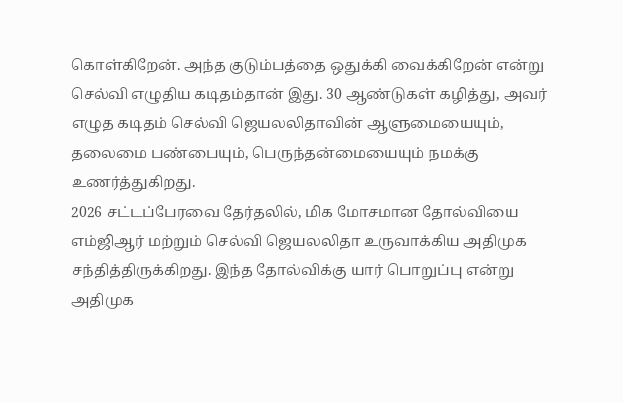கொள்கிறேன். அந்த குடும்பத்தை ஒதுக்கி வைக்கிறேன் என்று செல்வி எழுதிய கடிதம்தான் இது. 30 ஆண்டுகள் கழித்து, அவர் எழுத கடிதம் செல்வி ஜெயலலிதாவின் ஆளுமையையும், தலைமை பண்பையும், பெருந்தன்மையையும் நமக்கு உணர்த்துகிறது.
2026 சட்டப்பேரவை தேர்தலில், மிக மோசமான தோல்வியை எம்ஜிஆர் மற்றும் செல்வி ஜெயலலிதா உருவாக்கிய அதிமுக சந்தித்திருக்கிறது. இந்த தோல்விக்கு யார் பொறுப்பு என்று அதிமுக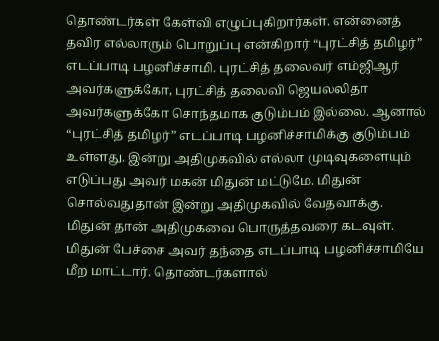தொண்டர்கள் கேள்வி எழுப்புகிறார்கள். என்னைத் தவிர எல்லாரும் பொறுப்பு என்கிறார் “புரட்சித் தமிழர்” எடப்பாடி பழனிச்சாமி. புரட்சித் தலைவர் எம்ஜிஆர் அவர்களுக்கோ, புரட்சித் தலைவி ஜெயலலிதா அவர்களுக்கோ சொந்தமாக குடும்பம் இல்லை. ஆனால் “புரட்சித் தமிழர்” எடப்பாடி பழனிச்சாமிக்கு குடும்பம் உள்ளது. இன்று அதிமுகவில் எல்லா முடிவுகளையும் எடுப்பது அவர் மகன் மிதுன் மட்டுமே. மிதுன் சொல்வதுதான் இன்று அதிமுகவில் வேதவாக்கு. மிதுன் தான் அதிமுகவை பொருத்தவரை கடவுள். மிதுன் பேச்சை அவர் தந்தை எடப்பாடி பழனிச்சாமியே மீற மாட்டார். தொண்டர்களால்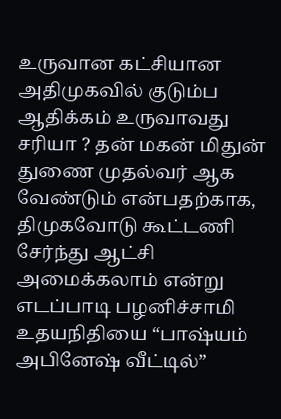உருவான கட்சியான அதிமுகவில் குடும்ப ஆதிக்கம் உருவாவது சரியா ? தன் மகன் மிதுன் துணை முதல்வர் ஆக வேண்டும் என்பதற்காக, திமுகவோடு கூட்டணி சேர்ந்து ஆட்சி அமைக்கலாம் என்று எடப்பாடி பழனிச்சாமி உதயநிதியை “பாஷ்யம் அபினேஷ் வீட்டில்”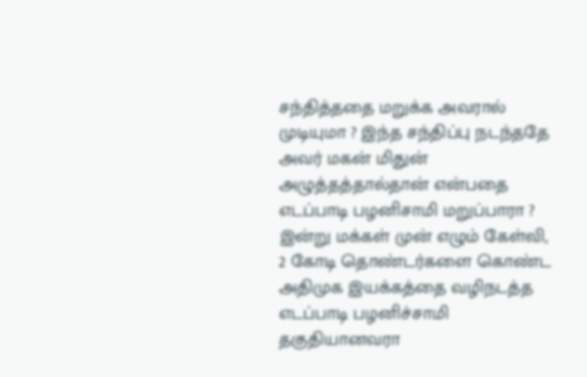சந்தித்ததை மறுக்க அவரால் முடியுமா ? இந்த சந்திப்பு நடந்ததே அவர் மகன் மிதுன் அழுத்தத்தால்தான் என்பதை எடப்பாடி பழனிசாமி மறுப்பாரா ?
இன்று மக்கள் முன் எழும் கேள்வி, 2 கோடி தொண்டர்களை கொண்ட அதிமுக இயக்கத்தை வழிநடத்த எடப்பாடி பழனிச்சாமி தகுதியானவரா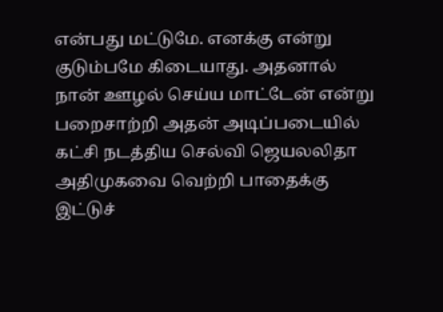என்பது மட்டுமே. எனக்கு என்று குடும்பமே கிடையாது. அதனால் நான் ஊழல் செய்ய மாட்டேன் என்று பறைசாற்றி அதன் அடிப்படையில் கட்சி நடத்திய செல்வி ஜெயலலிதா அதிமுகவை வெற்றி பாதைக்கு இட்டுச்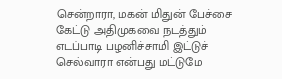சென்றாரா, மகன் மிதுன் பேச்சை கேட்டு அதிமுகவை நடத்தும் எடப்பாடி பழனிச்சாமி இட்டுச் செல்வாரா என்பது மட்டுமே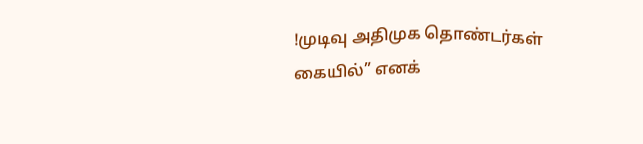!முடிவு அதிமுக தொண்டர்கள் கையில்” எனக்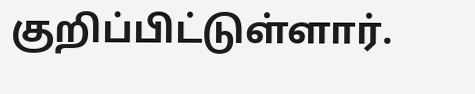குறிப்பிட்டுள்ளார்.